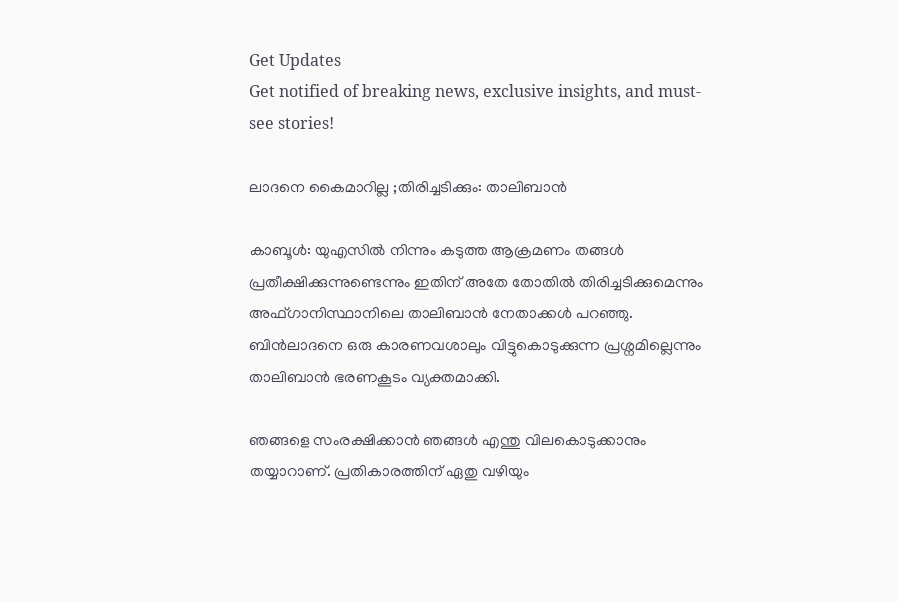Get Updates
Get notified of breaking news, exclusive insights, and must-see stories!

ലാദനെ കൈമാറില്ല ;തിരിച്ചടിക്കും: താലിബാന്‍

കാബൂള്‍: യുഎസില്‍ നിന്നും കടുത്ത ആക്രമണം തങ്ങള്‍ പ്രതീക്ഷിക്കുന്നുണ്ടെന്നും ഇതിന് അതേ തോതില്‍ തിരിച്ചടിക്കുമെന്നും അഫ്ഗാനിസ്ഥാനിലെ താലിബാന്‍ നേതാക്കള്‍ പറഞ്ഞു. ബിന്‍ലാദനെ ഒരു കാരണവശാലും വിട്ടുകൊടുക്കുന്ന പ്രശ്നമില്ലെന്നും താലിബാന്‍ ഭരണകൂടം വ്യക്തമാക്കി.

ഞങ്ങളെ സംരക്ഷിക്കാന്‍ ഞങ്ങള്‍ എന്തു വിലകൊടുക്കാനും തയ്യാറാണ്. പ്രതികാരത്തിന് ഏതു വഴിയും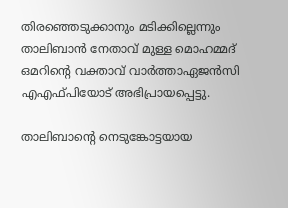തിരഞ്ഞെടുക്കാനും മടിക്കില്ലെന്നും താലിബാന്‍ നേതാവ് മുള്ള മൊഹമ്മദ് ഒമറിന്റെ വക്താവ് വാര്‍ത്താഏജന്‍സി എഎഫ്പിയോട് അഭിപ്രായപ്പെട്ടു.

താലിബാന്റെ നെടുങ്കോട്ടയായ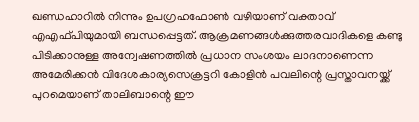ഖണ്ഡഹാറില്‍ നിന്നും ഉപഗ്രഹഫോണ്‍ വഴിയാണ് വക്താവ് എഎഫ്പിയുമായി ബന്ധപ്പെട്ടത്. ആക്രമണങ്ങള്‍ക്കുത്തരവാദികളെ കണ്ടു പിടിക്കാനുള്ള അന്വേഷണത്തില്‍ പ്രധാന സംശയം ലാദനാണെന്ന അമേരിക്കന്‍ വിദേശകാര്യസെക്രട്ടറി കോളിന്‍ പവലിന്റെ പ്രസ്താവനയ്ക്ക് പുറമെയാണ് താലിബാന്റെ ഈ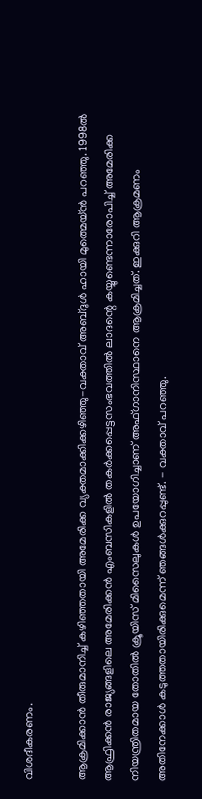വിശദീകരണം.

ആക്രമിക്കാന്‍ തീരുമാനിച്ച് കഴിഞ്ഞതായി അമേരിക്ക വ്യക്തമാക്കിക്കഴിഞ്ഞു-വക്താവ് അബ്ദുള്‍ ഹായി മുത്മെയ്ന്‍ പറഞ്ഞു. 1998ല്‍ ആഫ്രിക്കന്‍ രാജ്യങ്ങളിലെ അമേരിക്കന്‍ എംബസികളില്‍ തകര്‍ക്കപ്പെട്ടസംഭവത്തില്‍ ലാദന്റെ കയ്യുണ്ടെന്നാരോപിച്ച് അമേരിക്ക നിയന്ത്രിതമായ തോതില്‍ ക്രൂയിസ് മിസൈലുകള്‍ ഉപയോഗിച്ചാണ് അഫ്ഗാനിസ്ഥാനെ ആക്രമിച്ചത്. ഇക്കുറി ആക്രമണം അതിനേക്കാള്‍ കടുത്തതായിരിക്കുമെന്ന് ഞങ്ങള്‍ക്കുറപ്പുണ്ട്. - വക്താവ് പറഞ്ഞു.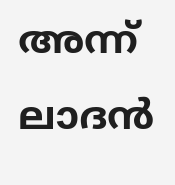അന്ന് ലാദന്‍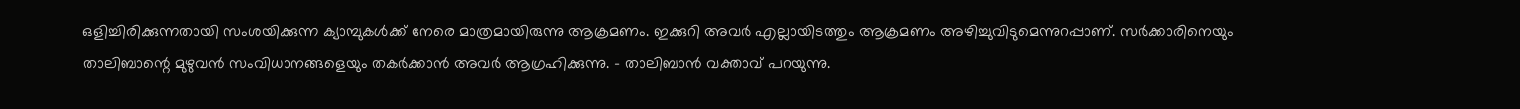ഒളിച്ചിരിക്കുന്നതായി സംശയിക്കുന്ന ക്യാമ്പുകള്‍ക്ക് നേരെ മാത്രമായിരുന്നു ആക്രമണം. ഇക്കുറി അവര്‍ എല്ലായിടത്തും ആക്രമണം അഴിച്ചുവിടുമെന്നുറപ്പാണ്. സര്‍ക്കാരിനെയും താലിബാന്റെ മുഴുവന്‍ സംവിധാനങ്ങളെയും തകര്‍ക്കാന്‍ അവര്‍ ആഗ്രഹിക്കുന്നു. - താലിബാന്‍ വക്താവ് പറയുന്നു.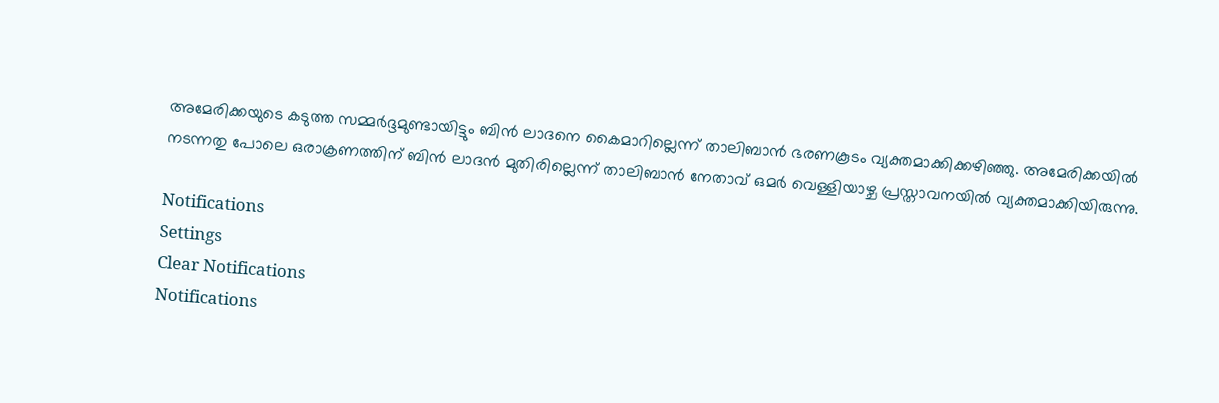അമേരിക്കയുടെ കടുത്ത സമ്മര്‍ദ്ദമുണ്ടായിട്ടും ബിന്‍ ലാദനെ കൈമാറില്ലെന്ന് താലിബാന്‍ ഭരണകൂടം വ്യക്തമാക്കിക്കഴിഞ്ഞു. അമേരിക്കയില്‍ നടന്നതു പോലെ ഒരാക്രണത്തിന് ബിന്‍ ലാദന്‍ മുതിരില്ലെന്ന് താലിബാന്‍ നേതാവ് ഒമര്‍ വെള്ളിയാഴ്ച പ്രസ്താവനയില്‍ വ്യക്തമാക്കിയിരുന്നു.

Notifications
Settings
Clear Notifications
Notifications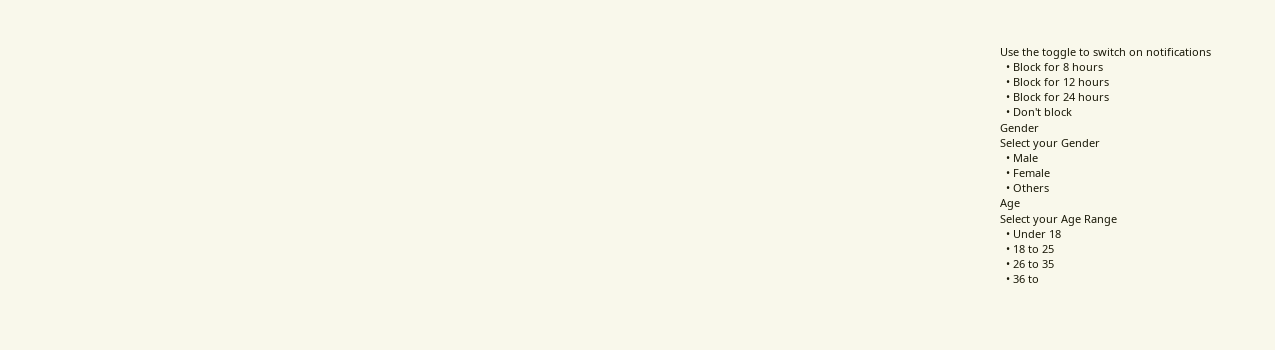Use the toggle to switch on notifications
  • Block for 8 hours
  • Block for 12 hours
  • Block for 24 hours
  • Don't block
Gender
Select your Gender
  • Male
  • Female
  • Others
Age
Select your Age Range
  • Under 18
  • 18 to 25
  • 26 to 35
  • 36 to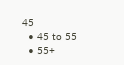45
  • 45 to 55
  • 55+